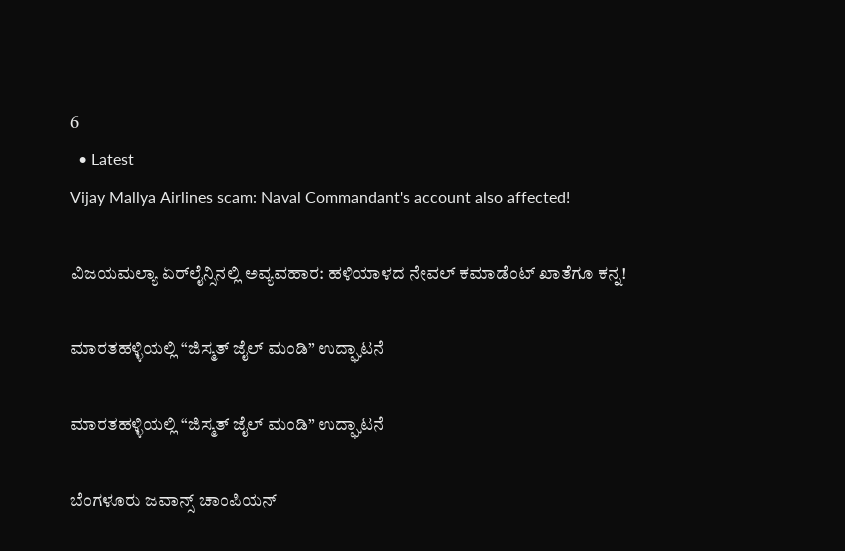6
  • Latest
Vijay Mallya Airlines scam: Naval Commandant's account also affected!

ವಿಜಯಮಲ್ಯಾ ಏರ್‌ಲೈನ್ಸಿನಲ್ಲಿ ಅವ್ಯವಹಾರ: ಹಳಿಯಾಳದ ನೇವಲ್ ಕಮಾಡೆಂಟ್ ಖಾತೆಗೂ ಕನ್ನ!

ಮಾರತಹಳ್ಳಿಯಲ್ಲಿ “ಜಿಸ್ಮತ್ ಜೈಲ್ ಮಂಡಿ” ಉದ್ಘಾಟನೆ

ಮಾರತಹಳ್ಳಿಯಲ್ಲಿ “ಜಿಸ್ಮತ್ ಜೈಲ್ ಮಂಡಿ” ಉದ್ಘಾಟನೆ

ಬೆಂಗಳೂರು ಜವಾನ್ಸ್ ಚಾಂಪಿಯನ್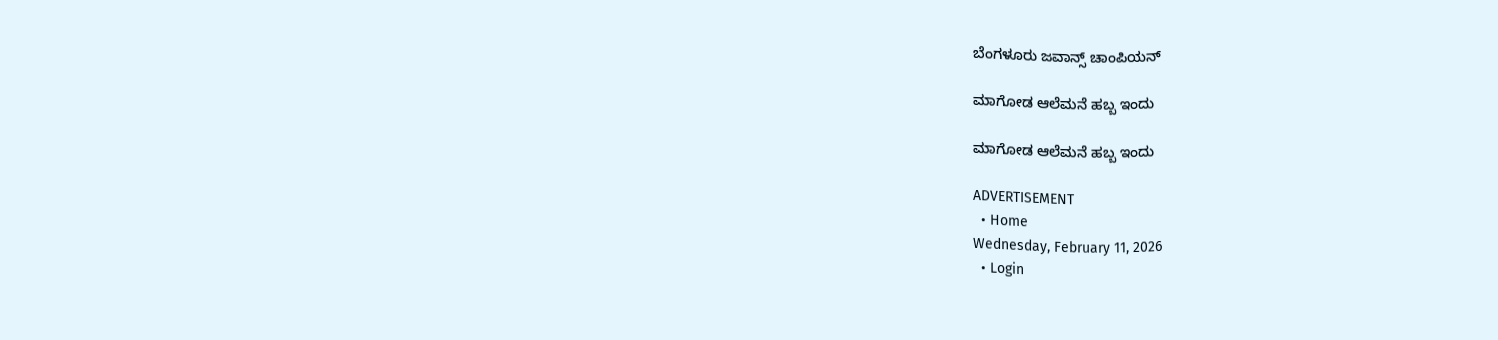ಬೆಂಗಳೂರು ಜವಾನ್ಸ್ ಚಾಂಪಿಯನ್

ಮಾಗೋಡ ಆಲೆಮನೆ ಹಬ್ಬ ಇಂದು

ಮಾಗೋಡ ಆಲೆಮನೆ ಹಬ್ಬ ಇಂದು

ADVERTISEMENT
  • Home
Wednesday, February 11, 2026
  • Login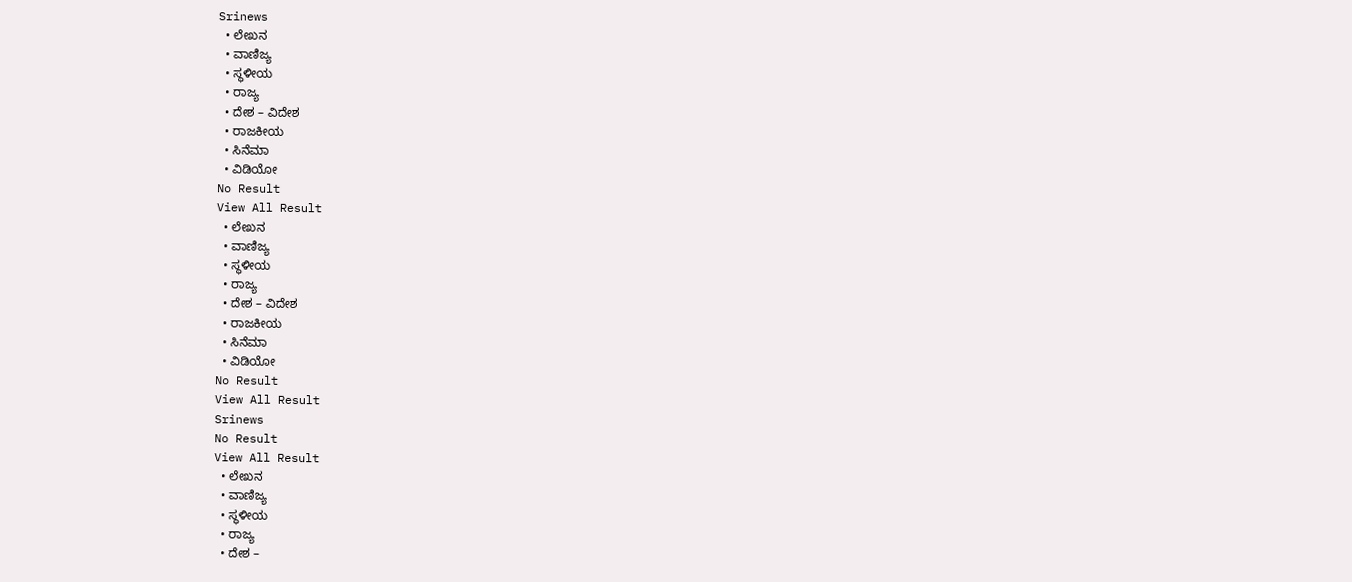Srinews
  • ಲೇಖನ
  • ವಾಣಿಜ್ಯ
  • ಸ್ಥಳೀಯ
  • ರಾಜ್ಯ
  • ದೇಶ – ವಿದೇಶ
  • ರಾಜಕೀಯ
  • ಸಿನೆಮಾ
  • ವಿಡಿಯೋ
No Result
View All Result
  • ಲೇಖನ
  • ವಾಣಿಜ್ಯ
  • ಸ್ಥಳೀಯ
  • ರಾಜ್ಯ
  • ದೇಶ – ವಿದೇಶ
  • ರಾಜಕೀಯ
  • ಸಿನೆಮಾ
  • ವಿಡಿಯೋ
No Result
View All Result
Srinews
No Result
View All Result
  • ಲೇಖನ
  • ವಾಣಿಜ್ಯ
  • ಸ್ಥಳೀಯ
  • ರಾಜ್ಯ
  • ದೇಶ –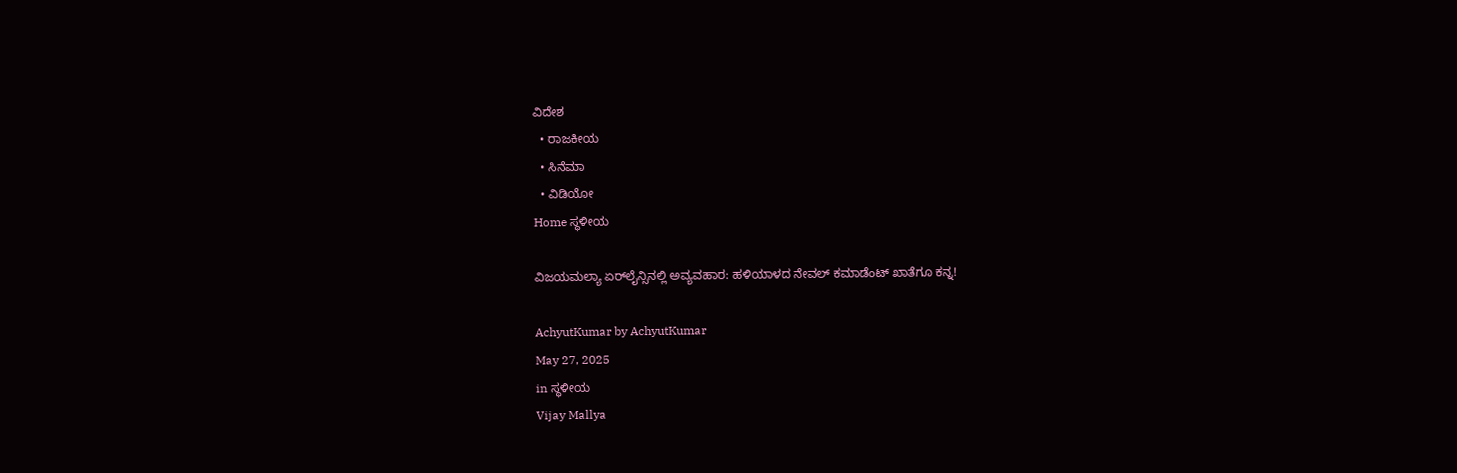ವಿದೇಶ
  • ರಾಜಕೀಯ
  • ಸಿನೆಮಾ
  • ವಿಡಿಯೋ
Home ಸ್ಥಳೀಯ

ವಿಜಯಮಲ್ಯಾ ಏರ್‌ಲೈನ್ಸಿನಲ್ಲಿ ಅವ್ಯವಹಾರ: ಹಳಿಯಾಳದ ನೇವಲ್ ಕಮಾಡೆಂಟ್ ಖಾತೆಗೂ ಕನ್ನ!

AchyutKumar by AchyutKumar
May 27, 2025
in ಸ್ಥಳೀಯ
Vijay Mallya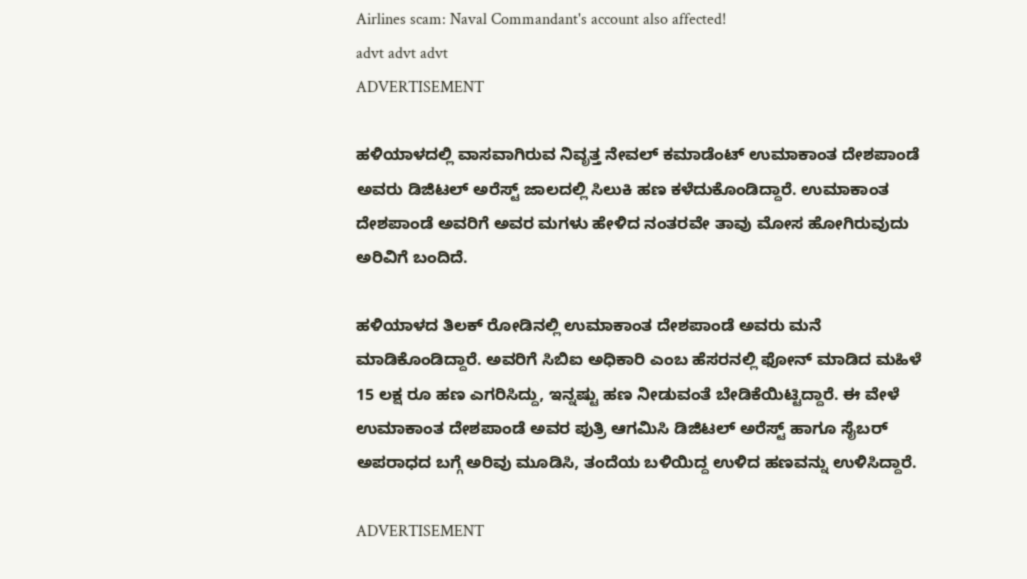Airlines scam: Naval Commandant's account also affected!
advt advt advt
ADVERTISEMENT

ಹಳಿಯಾಳದಲ್ಲಿ ವಾಸವಾಗಿರುವ ನಿವೃತ್ತ ನೇವಲ್ ಕಮಾಡೆಂಟ್ ಉಮಾಕಾಂತ ದೇಶಪಾಂಡೆ ಅವರು ಡಿಜಿಟಲ್ ಅರೆಸ್ಟ್ ಜಾಲದಲ್ಲಿ ಸಿಲುಕಿ ಹಣ ಕಳೆದುಕೊಂಡಿದ್ದಾರೆ. ಉಮಾಕಾಂತ ದೇಶಪಾಂಡೆ ಅವರಿಗೆ ಅವರ ಮಗಳು ಹೇಳಿದ ನಂತರವೇ ತಾವು ಮೋಸ ಹೋಗಿರುವುದು ಅರಿವಿಗೆ ಬಂದಿದೆ.

ಹಳಿಯಾಳದ ತಿಲಕ್ ರೋಡಿನಲ್ಲಿ ಉಮಾಕಾಂತ ದೇಶಪಾಂಡೆ ಅವರು ಮನೆ ಮಾಡಿಕೊಂಡಿದ್ದಾರೆ. ಅವರಿಗೆ ಸಿಬಿಐ ಅಧಿಕಾರಿ ಎಂಬ ಹೆಸರನಲ್ಲಿ ಫೋನ್ ಮಾಡಿದ ಮಹಿಳೆ 15 ಲಕ್ಷ ರೂ ಹಣ ಎಗರಿಸಿದ್ದು, ಇನ್ನಷ್ಟು ಹಣ ನೀಡುವಂತೆ ಬೇಡಿಕೆಯಿಟ್ಟಿದ್ದಾರೆ. ಈ ವೇಳೆ ಉಮಾಕಾಂತ ದೇಶಪಾಂಡೆ ಅವರ ಪುತ್ರಿ ಆಗಮಿಸಿ ಡಿಜಿಟಲ್ ಅರೆಸ್ಟ್ ಹಾಗೂ ಸೈಬರ್ ಅಪರಾಧದ ಬಗ್ಗೆ ಅರಿವು ಮೂಡಿಸಿ, ತಂದೆಯ ಬಳಿಯಿದ್ದ ಉಳಿದ ಹಣವನ್ನು ಉಳಿಸಿದ್ದಾರೆ.

ADVERTISEMENT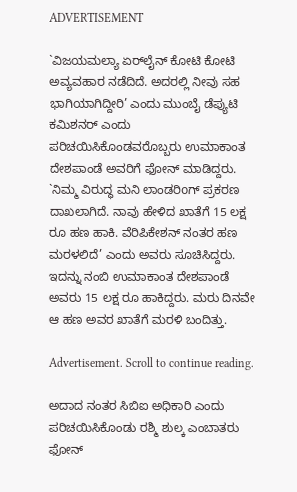ADVERTISEMENT

`ವಿಜಯಮಲ್ಯಾ ಏರ್‌ಲೈನ್ ಕೋಟಿ ಕೋಟಿ ಅವ್ಯವಹಾರ ನಡೆದಿದೆ. ಅದರಲ್ಲಿ ನೀವು ಸಹ ಭಾಗಿಯಾಗಿದ್ದೀರಿ’ ಎಂದು ಮುಂಬೈ ಡೆಪ್ಯುಟಿ ಕಮಿಶನರ್ ಎಂದು ಪರಿಚಯಿಸಿಕೊಂಡವರೊಬ್ಬರು ಉಮಾಕಾಂತ ದೇಶಪಾಂಡೆ ಅವರಿಗೆ ಫೋನ್ ಮಾಡಿದ್ದರು. `ನಿಮ್ಮ ವಿರುದ್ಧ ಮನಿ ಲಾಂಡರಿoಗ್ ಪ್ರಕರಣ ದಾಖಲಾಗಿದೆ. ನಾವು ಹೇಳಿದ ಖಾತೆಗೆ 15 ಲಕ್ಷ ರೂ ಹಣ ಹಾಕಿ. ವೆರಿಪಿಕೇಶನ್ ನಂತರ ಹಣ ಮರಳಲಿದೆ’ ಎಂದು ಅವರು ಸೂಚಿಸಿದ್ದರು. ಇದನ್ನು ನಂಬಿ ಉಮಾಕಾಂತ ದೇಶಪಾಂಡೆ ಅವರು 15 ಲಕ್ಷ ರೂ ಹಾಕಿದ್ದರು. ಮರು ದಿನವೇ ಆ ಹಣ ಅವರ ಖಾತೆಗೆ ಮರಳಿ ಬಂದಿತ್ತು.

Advertisement. Scroll to continue reading.

ಅದಾದ ನಂತರ ಸಿಬಿಐ ಅಧಿಕಾರಿ ಎಂದು ಪರಿಚಯಿಸಿಕೊಂಡು ರಶ್ಮಿ ಶುಲ್ಕ ಎಂಬಾತರು ಫೋನ್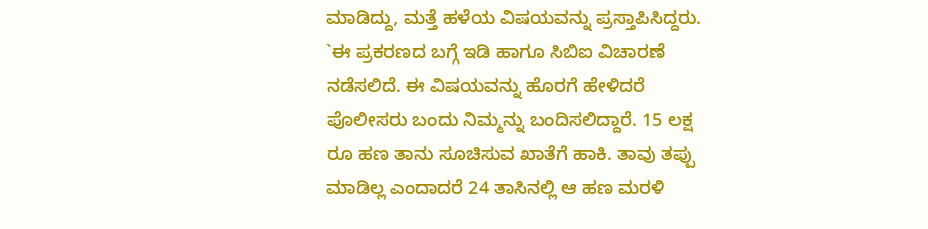ಮಾಡಿದ್ದು, ಮತ್ತೆ ಹಳೆಯ ವಿಷಯವನ್ನು ಪ್ರಸ್ತಾಪಿಸಿದ್ದರು. `ಈ ಪ್ರಕರಣದ ಬಗ್ಗೆ ಇಡಿ ಹಾಗೂ ಸಿಬಿಐ ವಿಚಾರಣೆ ನಡೆಸಲಿದೆ. ಈ ವಿಷಯವನ್ನು ಹೊರಗೆ ಹೇಳಿದರೆ ಪೊಲೀಸರು ಬಂದು ನಿಮ್ಮನ್ನು ಬಂದಿಸಲಿದ್ದಾರೆ. 15 ಲಕ್ಷ ರೂ ಹಣ ತಾನು ಸೂಚಿಸುವ ಖಾತೆಗೆ ಹಾಕಿ. ತಾವು ತಪ್ಪು ಮಾಡಿಲ್ಲ ಎಂದಾದರೆ 24 ತಾಸಿನಲ್ಲಿ ಆ ಹಣ ಮರಳಿ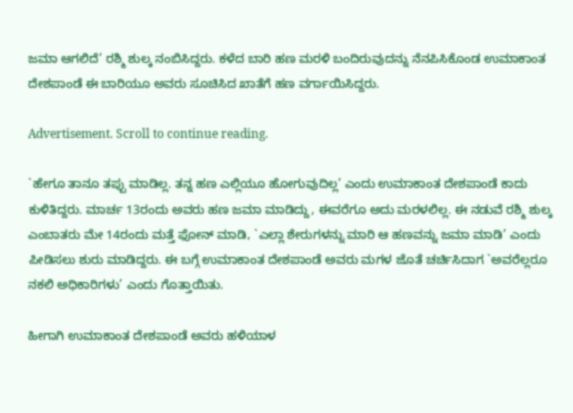ಜಮಾ ಆಗಲಿದೆ’ ರಶ್ಮಿ ಶುಲ್ಕ ನಂಬಿಸಿದ್ದರು. ಕಳೆದ ಬಾರಿ ಹಣ ಮರಳಿ ಬಂದಿರುವುದನ್ನು ನೆನಪಿಸಿಕೊಂಡ ಉಮಾಕಾಂತ ದೇಶಪಾಂಡೆ ಈ ಬಾರಿಯೂ ಅವರು ಸೂಚಿಸಿದ ಖಾತೆಗೆ ಹಣ ವರ್ಗಾಯಿಸಿದ್ದರು.

Advertisement. Scroll to continue reading.

`ಹೇಗೂ ತಾನೂ ತಪ್ಪು ಮಾಡಿಲ್ಲ. ತನ್ನ ಹಣ ಎಲ್ಲಿಯೂ ಹೋಗುವುದಿಲ್ಲ’ ಎಂದು ಉಮಾಕಾಂತ ದೇಶಪಾಂಡೆ ಕಾದು ಕುಳಿತಿದ್ದರು. ಮಾರ್ಚ 13ರಂದು ಅವರು ಹಣ ಜಮಾ ಮಾಡಿದ್ದು, ಈವರೆಗೂ ಅದು ಮರಳಲಿಲ್ಲ. ಈ ನಡುವೆ ರಶ್ಮಿ ಶುಲ್ಕ ಎಂಬಾತರು ಮೇ 14ರಂದು ಮತ್ತೆ ಫೋನ್ ಮಾಡಿ, `ಎಲ್ಲಾ ಶೇರುಗಳನ್ನು ಮಾರಿ ಆ ಹಣವನ್ನು ಜಮಾ ಮಾಡಿ’ ಎಂದು ಪೀಡಿಸಲು ಶುರು ಮಾಡಿದ್ದರು. ಈ ಬಗ್ಗೆ ಉಮಾಕಾಂತ ದೇಶಪಾಂಡೆ ಅವರು ಮಗಳ ಜೊತೆ ಚರ್ಚಿಸಿದಾಗ `ಅವರೆಲ್ಲರೂ ನಕಲಿ ಅಧಿಕಾರಿಗಳು’ ಎಂದು ಗೊತ್ತಾಯಿತು.

ಹೀಗಾಗಿ ಉಮಾಕಾಂತ ದೇಶಪಾಂಡೆ ಅವರು ಹಳಿಯಾಳ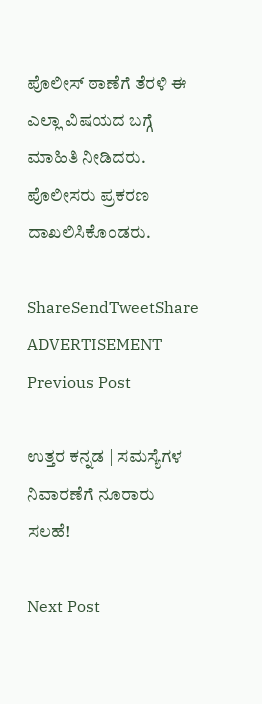ಪೊಲೀಸ್ ಠಾಣೆಗೆ ತೆರಳಿ ಈ ಎಲ್ಲಾ ವಿಷಯದ ಬಗ್ಗೆ ಮಾಹಿತಿ ನೀಡಿದರು. ಪೊಲೀಸರು ಪ್ರಕರಣ ದಾಖಲಿಸಿಕೊಂಡರು.

ShareSendTweetShare
ADVERTISEMENT
Previous Post

ಉತ್ತರ ಕನ್ನಡ | ಸಮಸ್ಯೆಗಳ ನಿವಾರಣೆಗೆ ನೂರಾರು ಸಲಹೆ!

Next Post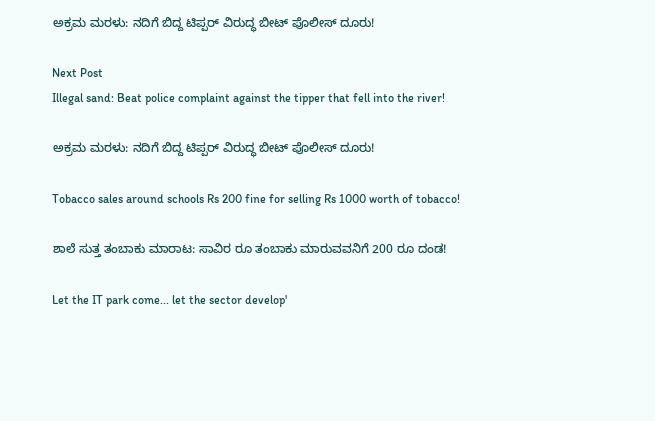ಅಕ್ರಮ ಮರಳು: ನದಿಗೆ ಬಿದ್ದ ಟಿಪ್ಪರ್ ವಿರುದ್ಧ ಬೀಟ್ ಪೊಲೀಸ್ ದೂರು!

Next Post
Illegal sand: Beat police complaint against the tipper that fell into the river!

ಅಕ್ರಮ ಮರಳು: ನದಿಗೆ ಬಿದ್ದ ಟಿಪ್ಪರ್ ವಿರುದ್ಧ ಬೀಟ್ ಪೊಲೀಸ್ ದೂರು!

Tobacco sales around schools Rs 200 fine for selling Rs 1000 worth of tobacco!

ಶಾಲೆ ಸುತ್ತ ತಂಬಾಕು ಮಾರಾಟ: ಸಾವಿರ ರೂ ತಂಬಾಕು ಮಾರುವವನಿಗೆ 200 ರೂ ದಂಡ!

Let the IT park come... let the sector develop'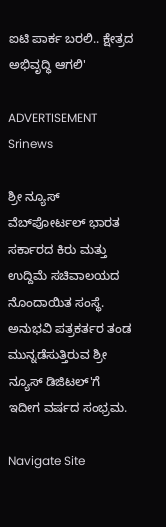ಐಟಿ ಪಾರ್ಕ ಬರಲಿ.. ಕ್ಷೇತ್ರದ ಅಭಿವೃದ್ಧಿ ಆಗಲಿ'

ADVERTISEMENT
Srinews

ಶ್ರೀ ನ್ಯೂಸ್ ವೆಬ್‌ಪೋರ್ಟಲ್ ಭಾರತ ಸರ್ಕಾರದ ಕಿರು ಮತ್ತು ಉದ್ದಿಮೆ ಸಚಿವಾಲಯದ ನೊಂದಾಯಿತ ಸಂಸ್ಥೆ. ಅನುಭವಿ ಪತ್ರಕರ್ತರ ತಂಡ ಮುನ್ನಡೆಸುತ್ತಿರುವ ಶ್ರೀ ನ್ಯೂಸ್ ಡಿಜಿಟಲ್'ಗೆ ಇದೀಗ ವರ್ಷದ ಸಂಭ್ರಮ.

Navigate Site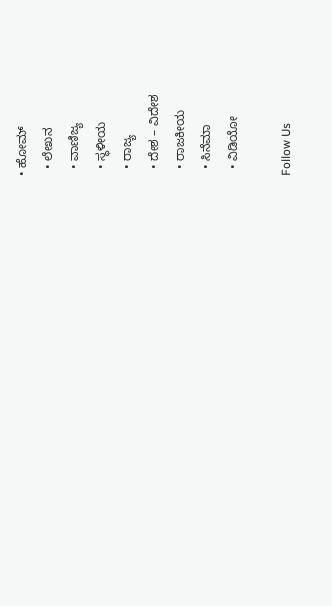• ಹೋಮ್
  • ಲೇಖನ
  • ವಾಣಿಜ್ಯ
  • ಸ್ಥಳೀಯ
  • ರಾಜ್ಯ
  • ದೇಶ – ವಿದೇಶ
  • ರಾಜಕೀಯ
  • ಸಿನೆಮಾ
  • ವಿಡಿಯೋ

Follow Us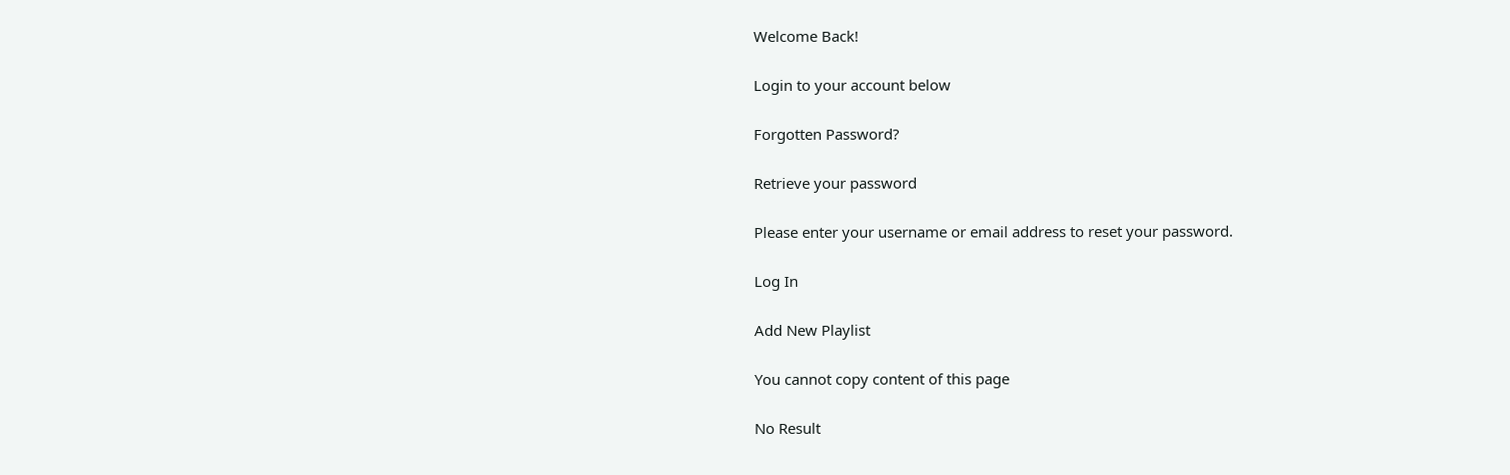Welcome Back!

Login to your account below

Forgotten Password?

Retrieve your password

Please enter your username or email address to reset your password.

Log In

Add New Playlist

You cannot copy content of this page

No Result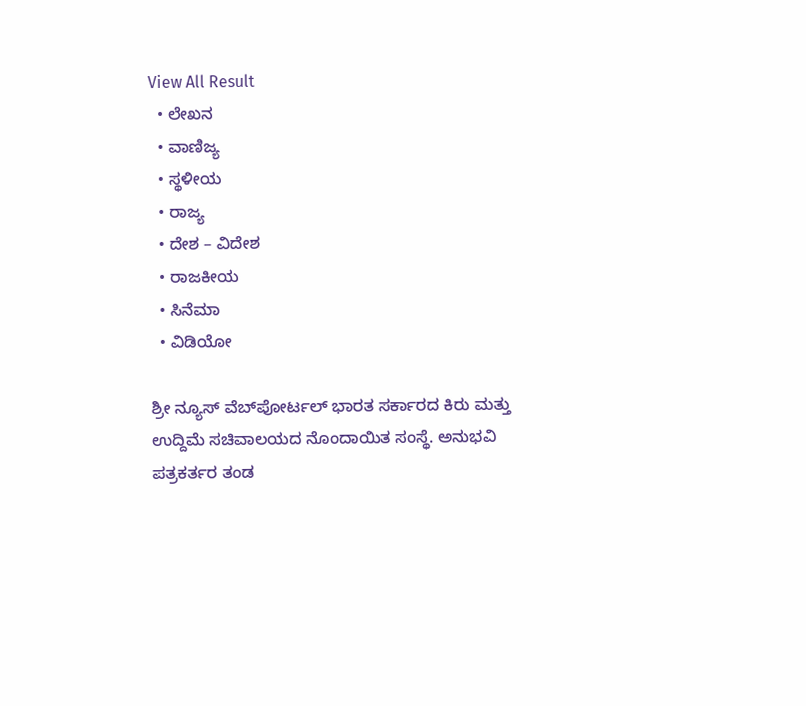View All Result
  • ಲೇಖನ
  • ವಾಣಿಜ್ಯ
  • ಸ್ಥಳೀಯ
  • ರಾಜ್ಯ
  • ದೇಶ – ವಿದೇಶ
  • ರಾಜಕೀಯ
  • ಸಿನೆಮಾ
  • ವಿಡಿಯೋ

ಶ್ರೀ ನ್ಯೂಸ್ ವೆಬ್‌ಪೋರ್ಟಲ್ ಭಾರತ ಸರ್ಕಾರದ ಕಿರು ಮತ್ತು ಉದ್ದಿಮೆ ಸಚಿವಾಲಯದ ನೊಂದಾಯಿತ ಸಂಸ್ಥೆ. ಅನುಭವಿ ಪತ್ರಕರ್ತರ ತಂಡ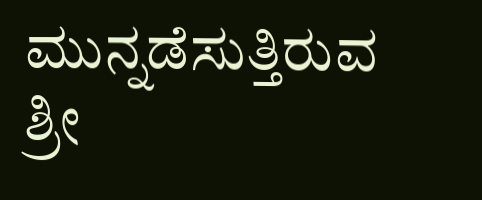ಮುನ್ನಡೆಸುತ್ತಿರುವ ಶ್ರೀ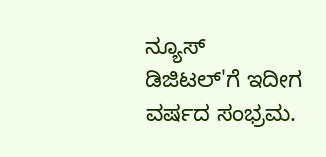ನ್ಯೂಸ್ ಡಿಜಿಟಲ್'ಗೆ ಇದೀಗ ವರ್ಷದ ಸಂಭ್ರಮ.